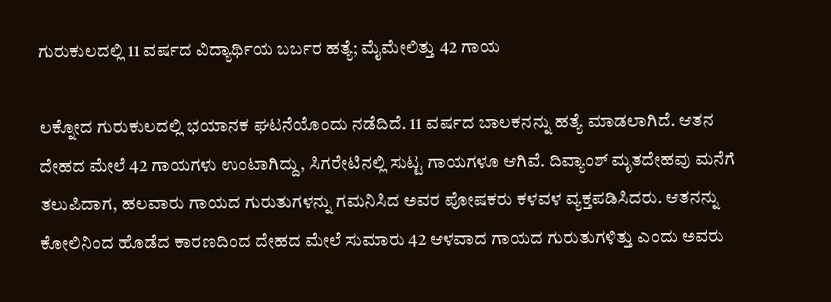ಗುರುಕುಲದಲ್ಲಿ 11 ವರ್ಷದ ವಿದ್ಯಾರ್ಥಿಯ ಬರ್ಬರ ಹತ್ಯೆ; ಮೈಮೇಲಿತ್ತು 42 ಗಾಯ

ಲಕ್ನೋದ ಗುರುಕುಲದಲ್ಲಿ ಭಯಾನಕ ಘಟನೆಯೊಂದು ನಡೆದಿದೆ. 11 ವರ್ಷದ ಬಾಲಕನನ್ನು ಹತ್ಯೆ ಮಾಡಲಾಗಿದೆ. ಆತನ ದೇಹದ ಮೇಲೆ 42 ಗಾಯಗಳು ಉಂಟಾಗಿದ್ದು, ಸಿಗರೇಟಿನಲ್ಲಿ ಸುಟ್ಟ ಗಾಯಗಳೂ ಆಗಿವೆ. ದಿವ್ಯಾಂಶ್ ಮೃತದೇಹವು ಮನೆಗೆ ತಲುಪಿದಾಗ, ಹಲವಾರು ಗಾಯದ ಗುರುತುಗಳನ್ನು ಗಮನಿಸಿದ ಅವರ ಪೋಷಕರು ಕಳವಳ ವ್ಯಕ್ತಪಡಿಸಿದರು. ಆತನನ್ನು ಕೋಲಿನಿಂದ ಹೊಡೆದ ಕಾರಣದಿಂದ ದೇಹದ ಮೇಲೆ ಸುಮಾರು 42 ಆಳವಾದ ಗಾಯದ ಗುರುತುಗಳಿತ್ತು ಎಂದು ಅವರು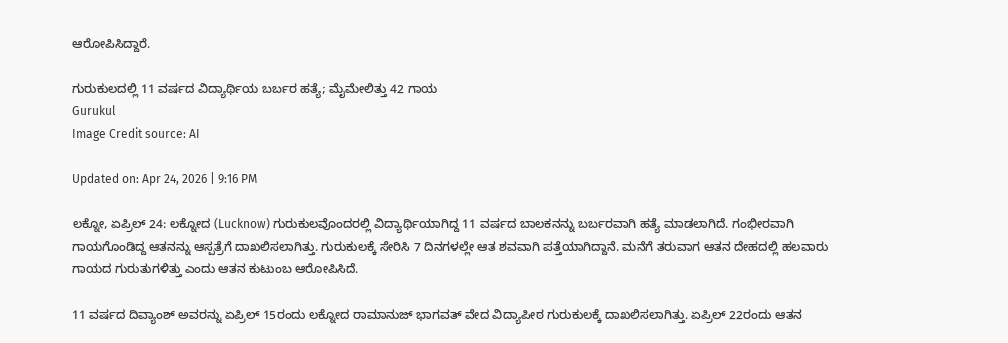ಆರೋಪಿಸಿದ್ದಾರೆ.

ಗುರುಕುಲದಲ್ಲಿ 11 ವರ್ಷದ ವಿದ್ಯಾರ್ಥಿಯ ಬರ್ಬರ ಹತ್ಯೆ; ಮೈಮೇಲಿತ್ತು 42 ಗಾಯ
Gurukul
Image Credit source: AI

Updated on: Apr 24, 2026 | 9:16 PM

ಲಕ್ನೋ, ಏಪ್ರಿಲ್ 24: ಲಕ್ನೋದ (Lucknow) ಗುರುಕುಲವೊಂದರಲ್ಲಿ ವಿದ್ಯಾರ್ಥಿಯಾಗಿದ್ದ 11 ವರ್ಷದ ಬಾಲಕನನ್ನು ಬರ್ಬರವಾಗಿ ಹತ್ಯೆ ಮಾಡಲಾಗಿದೆ. ಗಂಭೀರವಾಗಿ ಗಾಯಗೊಂಡಿದ್ದ ಆತನನ್ನು ಆಸ್ಪತ್ರೆಗೆ ದಾಖಲಿಸಲಾಗಿತ್ತು. ಗುರುಕುಲಕ್ಕೆ ಸೇರಿಸಿ 7 ದಿನಗಳಲ್ಲೇ ಆತ ಶವವಾಗಿ ಪತ್ತೆಯಾಗಿದ್ದಾನೆ. ಮನೆಗೆ ತರುವಾಗ ಆತನ ದೇಹದಲ್ಲಿ ಹಲವಾರು ಗಾಯದ ಗುರುತುಗಳಿತ್ತು ಎಂದು ಆತನ ಕುಟುಂಬ ಆರೋಪಿಸಿದೆ.

11 ವರ್ಷದ ದಿವ್ಯಾಂಶ್ ಅವರನ್ನು ಏಪ್ರಿಲ್ 15ರಂದು ಲಕ್ನೋದ ರಾಮಾನುಜ್ ಭಾಗವತ್ ವೇದ ವಿದ್ಯಾಪೀಠ ಗುರುಕುಲಕ್ಕೆ ದಾಖಲಿಸಲಾಗಿತ್ತು. ಏಪ್ರಿಲ್ 22ರಂದು ಆತನ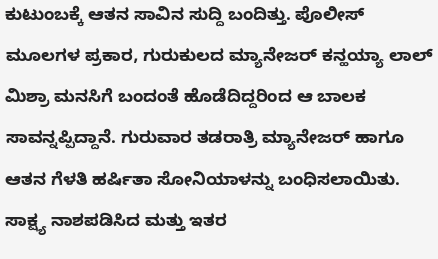ಕುಟುಂಬಕ್ಕೆ ಆತನ ಸಾವಿನ ಸುದ್ದಿ ಬಂದಿತ್ತು. ಪೊಲೀಸ್ ಮೂಲಗಳ ಪ್ರಕಾರ, ಗುರುಕುಲದ ಮ್ಯಾನೇಜರ್ ಕನ್ಹಯ್ಯಾ ಲಾಲ್ ಮಿಶ್ರಾ ಮನಸಿಗೆ ಬಂದಂತೆ ಹೊಡೆದಿದ್ದರಿಂದ ಆ ಬಾಲಕ ಸಾವನ್ನಪ್ಪಿದ್ದಾನೆ. ಗುರುವಾರ ತಡರಾತ್ರಿ ಮ್ಯಾನೇಜರ್ ಹಾಗೂ ಆತನ ಗೆಳತಿ ಹರ್ಷಿತಾ ಸೋನಿಯಾಳನ್ನು ಬಂಧಿಸಲಾಯಿತು. ಸಾಕ್ಷ್ಯ ನಾಶಪಡಿಸಿದ ಮತ್ತು ಇತರ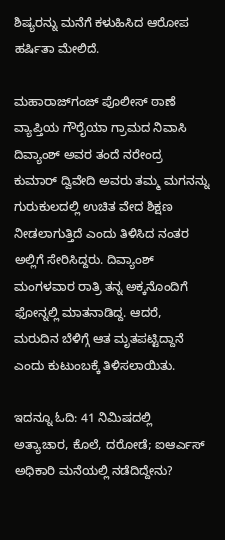ಶಿಷ್ಯರನ್ನು ಮನೆಗೆ ಕಳುಹಿಸಿದ ಆರೋಪ ಹರ್ಷಿತಾ ಮೇಲಿದೆ.

ಮಹಾರಾಜ್‌ಗಂಜ್ ಪೊಲೀಸ್ ಠಾಣೆ ವ್ಯಾಪ್ತಿಯ ಗೌರೈಯಾ ಗ್ರಾಮದ ನಿವಾಸಿ ದಿವ್ಯಾಂಶ್ ಅವರ ತಂದೆ ನರೇಂದ್ರ ಕುಮಾರ್ ದ್ವಿವೇದಿ ಅವರು ತಮ್ಮ ಮಗನನ್ನು ಗುರುಕುಲದಲ್ಲಿ ಉಚಿತ ವೇದ ಶಿಕ್ಷಣ ನೀಡಲಾಗುತ್ತಿದೆ ಎಂದು ತಿಳಿಸಿದ ನಂತರ ಅಲ್ಲಿಗೆ ಸೇರಿಸಿದ್ದರು. ದಿವ್ಯಾಂಶ್ ಮಂಗಳವಾರ ರಾತ್ರಿ ತನ್ನ ಅಕ್ಕನೊಂದಿಗೆ ಫೋನ್ನಲ್ಲಿ ಮಾತನಾಡಿದ್ದ. ಆದರೆ, ಮರುದಿನ ಬೆಳಿಗ್ಗೆ ಆತ ಮೃತಪಟ್ಟಿದ್ದಾನೆ ಎಂದು ಕುಟುಂಬಕ್ಕೆ ತಿಳಿಸಲಾಯಿತು.

ಇದನ್ನೂ ಓದಿ: 41 ನಿಮಿಷದಲ್ಲಿ ಅತ್ಯಾಚಾರ, ಕೊಲೆ, ದರೋಡೆ; ಐಆರ್ಎಸ್ ಅಧಿಕಾರಿ ಮನೆಯಲ್ಲಿ ನಡೆದಿದ್ದೇನು?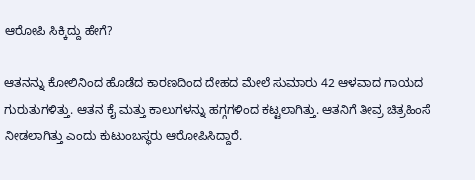ಆರೋಪಿ ಸಿಕ್ಕಿದ್ದು ಹೇಗೆ?

ಆತನನ್ನು ಕೋಲಿನಿಂದ ಹೊಡೆದ ಕಾರಣದಿಂದ ದೇಹದ ಮೇಲೆ ಸುಮಾರು 42 ಆಳವಾದ ಗಾಯದ ಗುರುತುಗಳಿತ್ತು. ಆತನ ಕೈ ಮತ್ತು ಕಾಲುಗಳನ್ನು ಹಗ್ಗಗಳಿಂದ ಕಟ್ಟಲಾಗಿತ್ತು. ಆತನಿಗೆ ತೀವ್ರ ಚಿತ್ರಹಿಂಸೆ ನೀಡಲಾಗಿತ್ತು ಎಂದು ಕುಟುಂಬಸ್ಥರು ಆರೋಪಿಸಿದ್ದಾರೆ.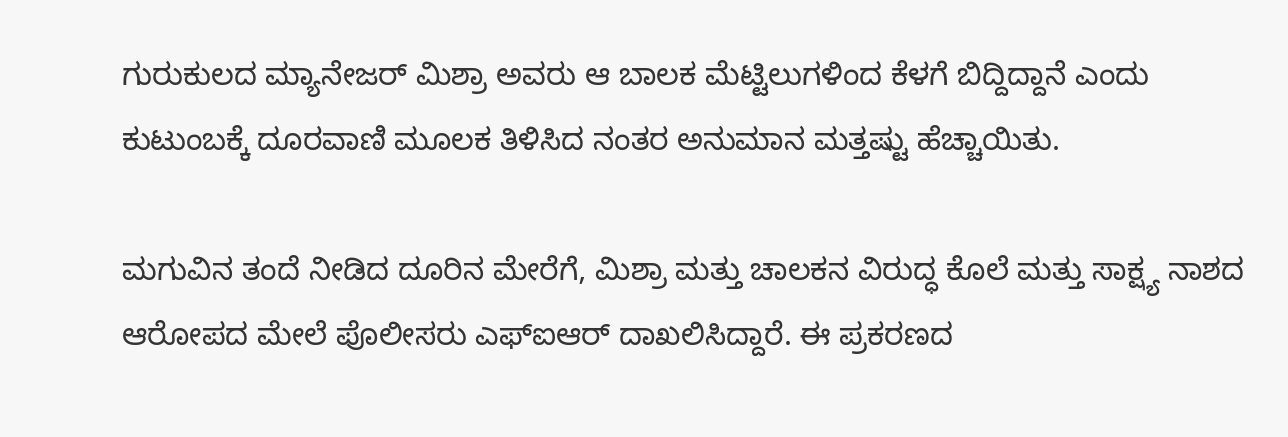ಗುರುಕುಲದ ಮ್ಯಾನೇಜರ್ ಮಿಶ್ರಾ ಅವರು ಆ ಬಾಲಕ ಮೆಟ್ಟಿಲುಗಳಿಂದ ಕೆಳಗೆ ಬಿದ್ದಿದ್ದಾನೆ ಎಂದು ಕುಟುಂಬಕ್ಕೆ ದೂರವಾಣಿ ಮೂಲಕ ತಿಳಿಸಿದ ನಂತರ ಅನುಮಾನ ಮತ್ತಷ್ಟು ಹೆಚ್ಚಾಯಿತು.

ಮಗುವಿನ ತಂದೆ ನೀಡಿದ ದೂರಿನ ಮೇರೆಗೆ, ಮಿಶ್ರಾ ಮತ್ತು ಚಾಲಕನ ವಿರುದ್ಧ ಕೊಲೆ ಮತ್ತು ಸಾಕ್ಷ್ಯ ನಾಶದ ಆರೋಪದ ಮೇಲೆ ಪೊಲೀಸರು ಎಫ್‌ಐಆರ್ ದಾಖಲಿಸಿದ್ದಾರೆ. ಈ ಪ್ರಕರಣದ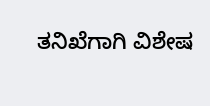ತನಿಖೆಗಾಗಿ ವಿಶೇಷ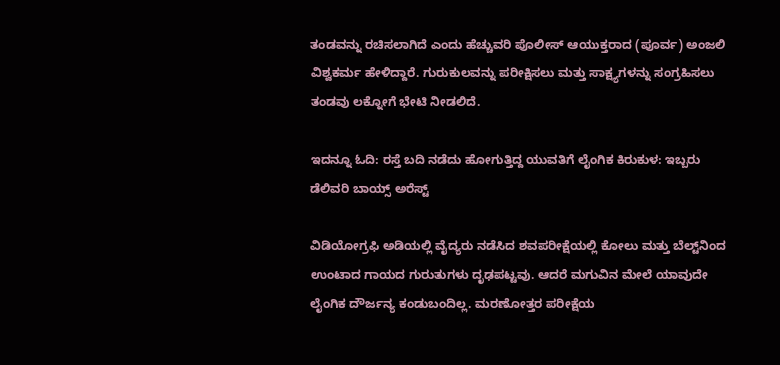ತಂಡವನ್ನು ರಚಿಸಲಾಗಿದೆ ಎಂದು ಹೆಚ್ಚುವರಿ ಪೊಲೀಸ್ ಆಯುಕ್ತರಾದ (ಪೂರ್ವ) ಅಂಜಲಿ ವಿಶ್ವಕರ್ಮ ಹೇಳಿದ್ದಾರೆ. ಗುರುಕುಲವನ್ನು ಪರೀಕ್ಷಿಸಲು ಮತ್ತು ಸಾಕ್ಷ್ಯಗಳನ್ನು ಸಂಗ್ರಹಿಸಲು ತಂಡವು ಲಕ್ನೋಗೆ ಭೇಟಿ ನೀಡಲಿದೆ.

ಇದನ್ನೂ ಓದಿ: ರಸ್ತೆ ಬದಿ ನಡೆದು ಹೋಗುತ್ತಿದ್ದ ಯುವತಿಗೆ ಲೈಂಗಿಕ ಕಿರುಕುಳ: ಇಬ್ಬರು ಡೆಲಿವರಿ ಬಾಯ್ಸ್ ಅರೆಸ್ಟ್

ವಿಡಿಯೋಗ್ರಫಿ ಅಡಿಯಲ್ಲಿ ವೈದ್ಯರು ನಡೆಸಿದ ಶವಪರೀಕ್ಷೆಯಲ್ಲಿ ಕೋಲು ಮತ್ತು ಬೆಲ್ಟ್‌ನಿಂದ ಉಂಟಾದ ಗಾಯದ ಗುರುತುಗಳು ದೃಢಪಟ್ಟವು. ಆದರೆ ಮಗುವಿನ ಮೇಲೆ ಯಾವುದೇ ಲೈಂಗಿಕ ದೌರ್ಜನ್ಯ ಕಂಡುಬಂದಿಲ್ಲ. ಮರಣೋತ್ತರ ಪರೀಕ್ಷೆಯ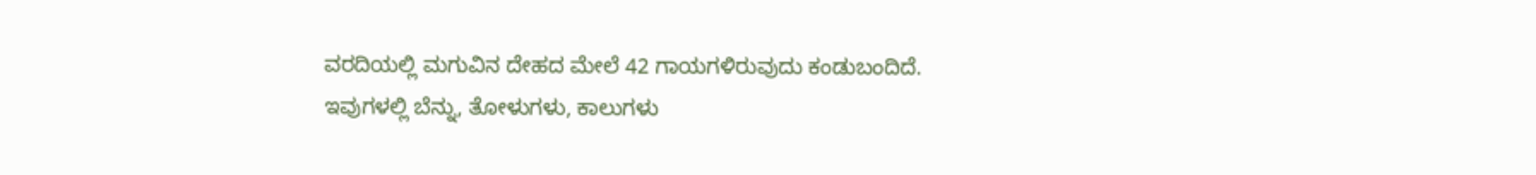ವರದಿಯಲ್ಲಿ ಮಗುವಿನ ದೇಹದ ಮೇಲೆ 42 ಗಾಯಗಳಿರುವುದು ಕಂಡುಬಂದಿದೆ. ಇವುಗಳಲ್ಲಿ ಬೆನ್ನು, ತೋಳುಗಳು, ಕಾಲುಗಳು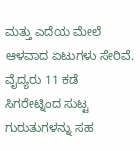ಮತ್ತು ಎದೆಯ ಮೇಲೆ ಆಳವಾದ ಏಟುಗಳು ಸೇರಿವೆ. ವೈದ್ಯರು 11 ಕಡೆ ಸಿಗರೇಟ್ನಿಂದ ಸುಟ್ಟ ಗುರುತುಗಳನ್ನು ಸಹ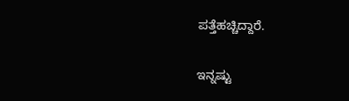ಪತ್ತೆಹಚ್ಚಿದ್ದಾರೆ.

ಇನ್ನಷ್ಟು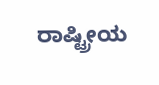ರಾಷ್ಟ್ರೀಯ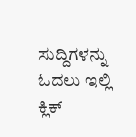ಸುದ್ದಿಗಳನ್ನು ಓದಲು ಇಲ್ಲಿ ಕ್ಲಿಕ್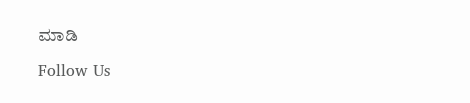ಮಾಡಿ

Follow Us